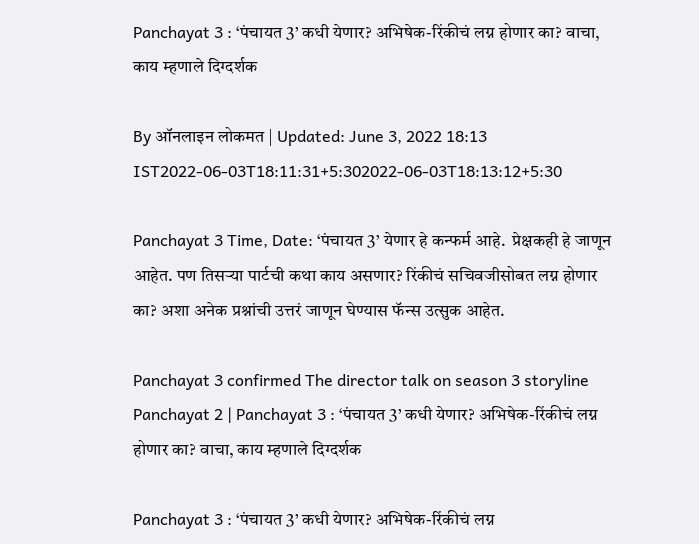Panchayat 3 : ‘पंचायत 3’ कधी येणार? अभिषेक-रिंकीचं लग्न होणार का? वाचा, काय म्हणाले दिग्दर्शक

By ऑनलाइन लोकमत | Updated: June 3, 2022 18:13 IST2022-06-03T18:11:31+5:302022-06-03T18:13:12+5:30

Panchayat 3 Time, Date: ‘पंचायत 3’ येणार हे कन्फर्म आहे.  प्रेक्षकही हे जाणून आहेत. पण तिसऱ्या पार्टची कथा काय असणार? रिंकीचं सचिवजीसोबत लग्न होणार का? अशा अनेक प्रश्नांची उत्तरं जाणून घेण्यास फॅन्स उत्सुक आहेत.

Panchayat 3 confirmed The director talk on season 3 storyline Panchayat 2 | Panchayat 3 : ‘पंचायत 3’ कधी येणार? अभिषेक-रिंकीचं लग्न होणार का? वाचा, काय म्हणाले दिग्दर्शक

Panchayat 3 : ‘पंचायत 3’ कधी येणार? अभिषेक-रिंकीचं लग्न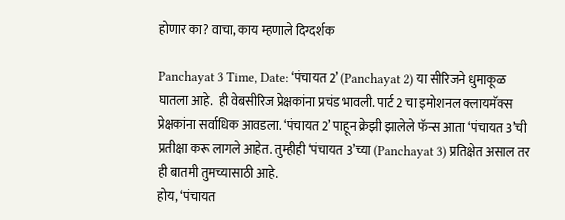होणार का? वाचा, काय म्हणाले दिग्दर्शक

Panchayat 3 Time, Date: ‘पंचायत 2’ (Panchayat 2) या सीरिजने धुमाकूळ घातला आहे.  ही वेबसीरिज प्रेक्षकांना प्रचंड भावली. पार्ट 2 चा इमोशनल क्लायमॅक्स प्रेक्षकांना सर्वाधिक आवडला. ‘पंचायत 2’ पाहून क्रेझी झालेले फॅन्स आता ‘पंचायत 3’ची प्रतीक्षा करू लागले आहेत. तुम्हीही ‘पंचायत 3’च्या (Panchayat 3) प्रतिक्षेत असाल तर ही बातमी तुमच्यासाठी आहे.
होय, ‘पंचायत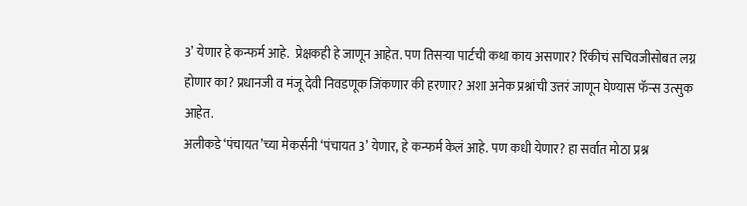3’ येणार हे कन्फर्म आहे.  प्रेक्षकही हे जाणून आहेत. पण तिसऱ्या पार्टची कथा काय असणार? रिंकीचं सचिवजीसोबत लग्न होणार का? प्रधानजी व मंजू देवी निवडणूक जिंकणार की हरणार? अशा अनेक प्रश्नांची उत्तरं जाणून घेण्यास फॅन्स उत्सुक आहेत.
अलीकडे ‘पंचायत’च्या मेकर्सनी ‘पंचायत 3’ येणार, हे कन्फर्म केलं आहे. पण कधी येणार? हा सर्वात मोठा प्रश्न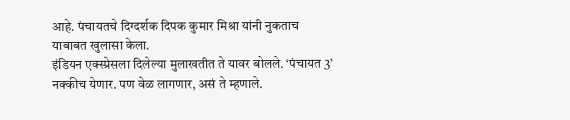आहे. पंचायतचे दिग्दर्शक दिपक कुमार मिश्रा यांनी नुकताच याबाबत खुलासा केला.
इंडियन एक्स्प्रेसला दिलेल्या मुलाखतीत ते यावर बोलले. ‘पंचायत 3’ नक्कीच येणार. पण वेळ लागणार, असं ते म्हणाले.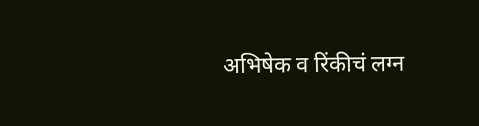अभिषेक व रिंकीचं लग्न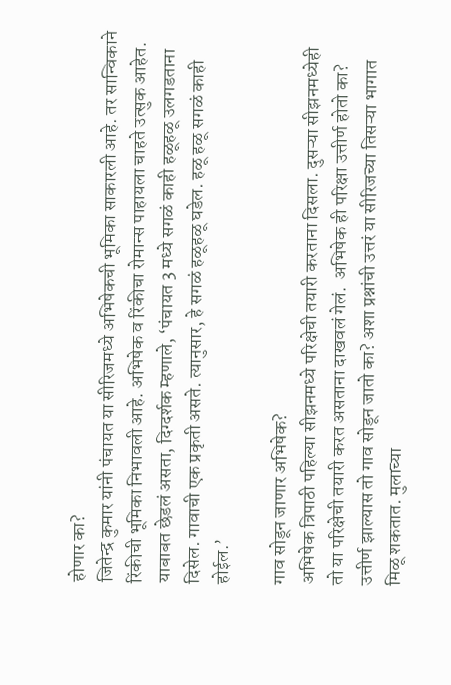होणार का?
जितेन्द्र कुमार यांनी पंचायत या सीरिजमध्ये अभिषेकची भूमिका साकारली आहे. तर सान्विकाने रिंकीची भूमिका निभावली आहे. अभिषेक व रिंकीचा रोमान्स पाहायला चाहते उत्सुक आहेत. याबाबत छेडलं असता, दिग्दर्शक म्हणाले, ‘पंचायत 3 मध्ये सगळं काही हळूहळू उलगडताना दिसेल. गावाची एक प्रकृती असते. त्यानुसार, हे सगळं हळूहळू घडेल. हळू हळू सगळं काही होईल.’

गाव सोडून जाणार अभिषेक?
अभिषेक त्रिपाठी पहिल्या सीझनमध्ये परिक्षेची तयारी करताना दिसला. दुसऱ्या सीझनमध्येही तो या परिक्षेची तयारी करत असताना दाखवलं गेलं.  अभिषेक ही परिक्षा उत्तीर्ण होतो का? उत्तीर्ण झाल्यास तो गाव सोडून जातो का? अशा प्रश्नांची उत्तरं या सीरिजच्या तिसऱ्या भागात मिळू शकतात. मुलाच्या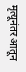मृत्यूनंतर आतून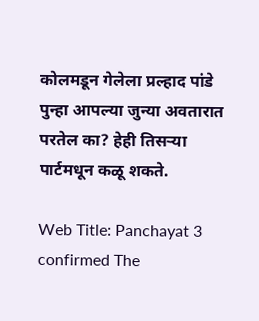कोलमडून गेलेला प्रल्हाद पांडे पुन्हा आपल्या जुन्या अवतारात परतेल का? हेही तिसऱ्या पार्टमधून कळू शकते.

Web Title: Panchayat 3 confirmed The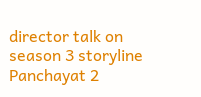director talk on season 3 storyline Panchayat 2